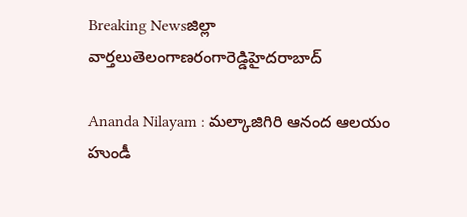Breaking Newsజిల్లా వార్తలుతెలంగాణరంగారెడ్డిహైదరాబాద్

Ananda Nilayam : మల్కాజిగిరి ఆనంద ఆలయం హుండీ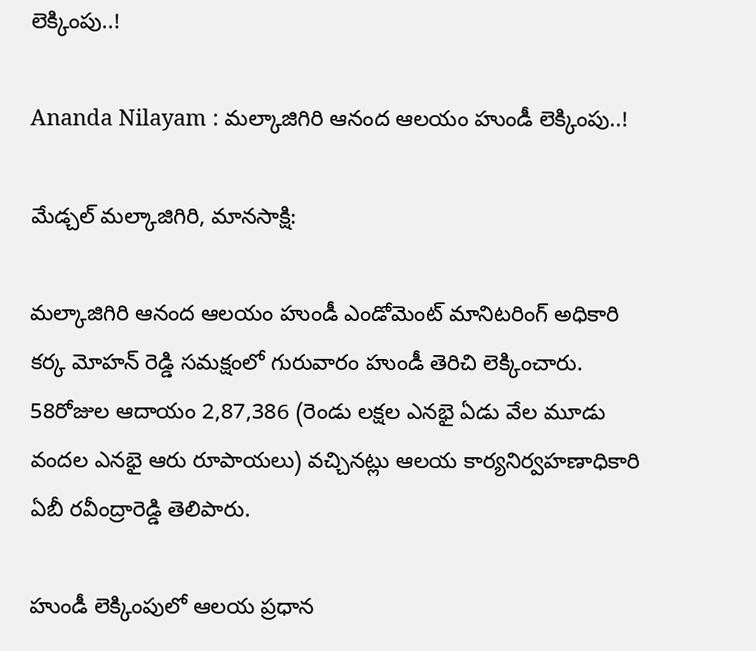లెక్కింపు..!

Ananda Nilayam : మల్కాజిగిరి ఆనంద ఆలయం హుండీ లెక్కింపు..!

మేడ్చల్ మల్కాజిగిరి, మానసాక్షి:

మల్కాజిగిరి ఆనంద ఆలయం హుండీ ఎండోమెంట్ మానిటరింగ్ అధికారి కర్క మోహన్ రెడ్డి సమక్షంలో గురువారం హుండీ తెరిచి లెక్కించారు. 58రోజుల ఆదాయం 2,87,386 (రెండు లక్షల ఎనభై ఏడు వేల మూడు వందల ఎనభై ఆరు రూపాయలు) వచ్చినట్లు ఆలయ కార్యనిర్వహణాధికారి ఏబీ రవీంద్రారెడ్డి తెలిపారు.

హుండీ లెక్కింపులో ఆలయ ప్రధాన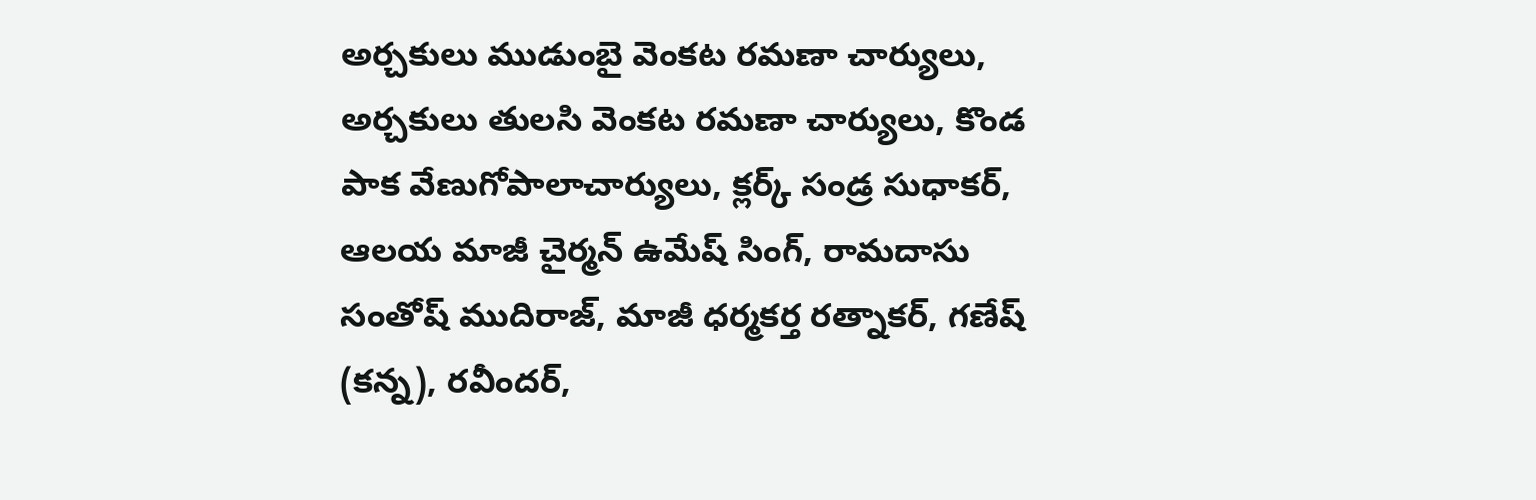అర్చకులు ముడుంబై వెంకట రమణా చార్యులు, అర్చకులు తులసి వెంకట రమణా చార్యులు, కొండ పాక వేణుగోపాలాచార్యులు, క్లర్క్ సండ్ర సుధాకర్, ఆలయ మాజీ చైర్మన్ ఉమేష్ సింగ్, రామదాసు సంతోష్ ముదిరాజ్, మాజీ ధర్మకర్త రత్నాకర్, గణేష్ (కన్న), రవీందర్,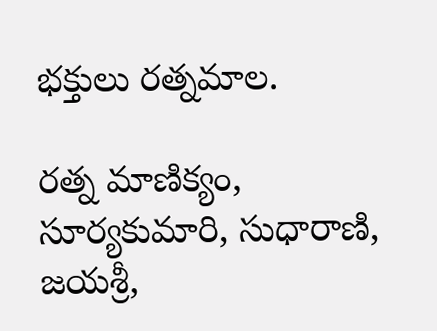భక్తులు రత్నమాల.

రత్న మాణిక్యం, సూర్యకుమారి, సుధారాణి, జయశ్రీ,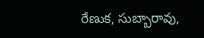రేణుక, సుబ్బారావు,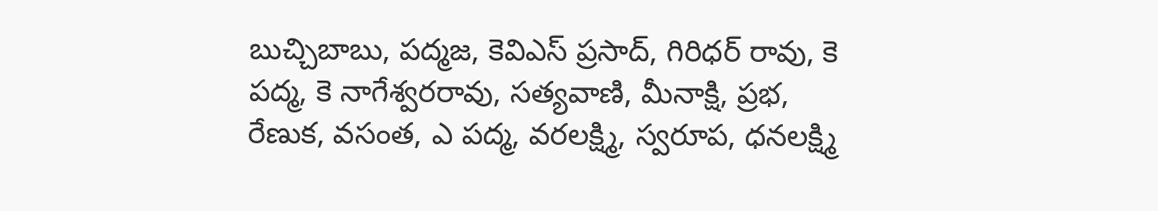బుచ్చిబాబు, పద్మజ, కెవిఎస్ ప్రసాద్, గిరిధర్ రావు, కె పద్మ, కె నాగేశ్వరరావు, సత్యవాణి, మీనాక్షి, ప్రభ, రేణుక, వసంత, ఎ పద్మ, వరలక్ష్మి, స్వరూప, ధనలక్ష్మి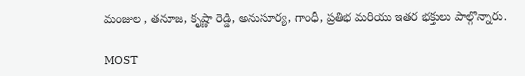మంజుల , తనూజ, కృష్ణా రెడ్డి, అనుసూర్య, గాంధీ, ప్రతిభ మరియు ఇతర భక్తులు పాల్గొన్నారు.

MOST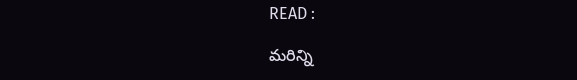READ :

మరిన్ని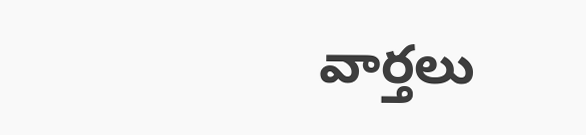వార్తలు